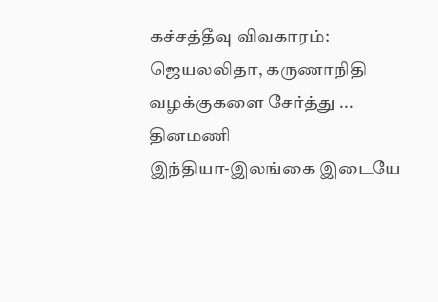கச்சத்தீவு விவகாரம்: ஜெயலலிதா, கருணாநிதி வழக்குகளை சேர்த்து ... தினமணி
இந்தியா-இலங்கை இடையே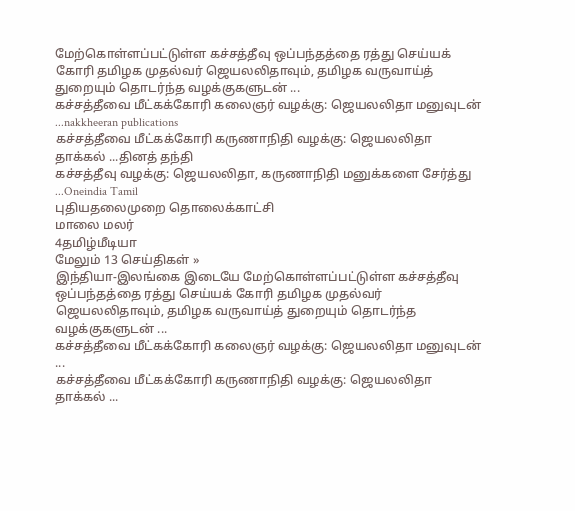மேற்கொள்ளப்பட்டுள்ள கச்சத்தீவு ஒப்பந்தத்தை ரத்து செய்யக் கோரி தமிழக முதல்வர் ஜெயலலிதாவும், தமிழக வருவாய்த் துறையும் தொடர்ந்த வழக்குகளுடன் ...
கச்சத்தீவை மீட்கக்கோரி கலைஞர் வழக்கு: ஜெயலலிதா மனுவுடன் ...nakkheeran publications
கச்சத்தீவை மீட்கக்கோரி கருணாநிதி வழக்கு: ஜெயலலிதா தாக்கல் ...தினத் தந்தி
கச்சத்தீவு வழக்கு: ஜெயலலிதா, கருணாநிதி மனுக்களை சேர்த்து ...Oneindia Tamil
புதியதலைமுறை தொலைக்காட்சி
மாலை மலர்
4தமிழ்மீடியா
மேலும் 13 செய்திகள் »
இந்தியா-இலங்கை இடையே மேற்கொள்ளப்பட்டுள்ள கச்சத்தீவு ஒப்பந்தத்தை ரத்து செய்யக் கோரி தமிழக முதல்வர் ஜெயலலிதாவும், தமிழக வருவாய்த் துறையும் தொடர்ந்த வழக்குகளுடன் ...
கச்சத்தீவை மீட்கக்கோரி கலைஞர் வழக்கு: ஜெயலலிதா மனுவுடன் ...
கச்சத்தீவை மீட்கக்கோரி கருணாநிதி வழக்கு: ஜெயலலிதா தாக்கல் ...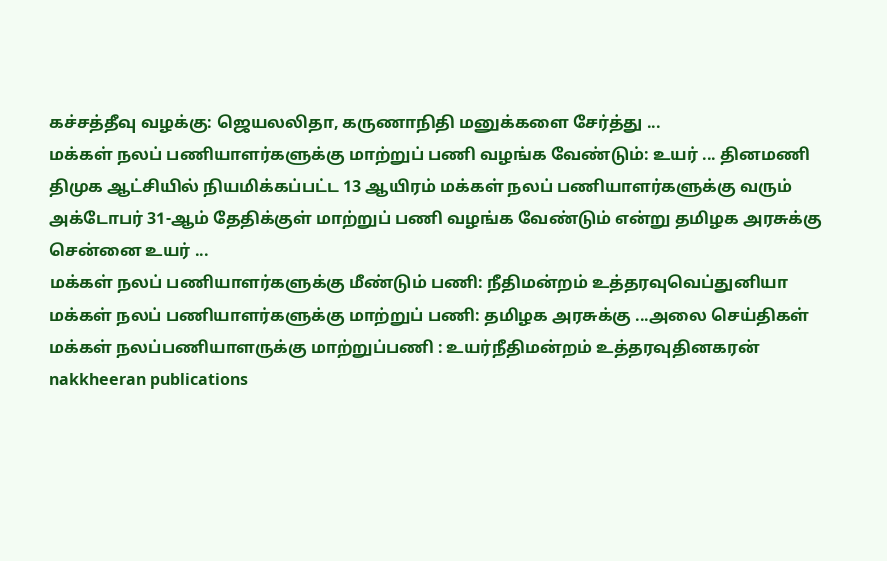கச்சத்தீவு வழக்கு: ஜெயலலிதா, கருணாநிதி மனுக்களை சேர்த்து ...
மக்கள் நலப் பணியாளர்களுக்கு மாற்றுப் பணி வழங்க வேண்டும்: உயர் ... தினமணி
திமுக ஆட்சியில் நியமிக்கப்பட்ட 13 ஆயிரம் மக்கள் நலப் பணியாளர்களுக்கு வரும் அக்டோபர் 31-ஆம் தேதிக்குள் மாற்றுப் பணி வழங்க வேண்டும் என்று தமிழக அரசுக்கு சென்னை உயர் ...
மக்கள் நலப் பணியாளர்களுக்கு மீண்டும் பணி: நீதிமன்றம் உத்தரவுவெப்துனியா
மக்கள் நலப் பணியாளர்களுக்கு மாற்றுப் பணி: தமிழக அரசுக்கு ...அலை செய்திகள்
மக்கள் நலப்பணியாளருக்கு மாற்றுப்பணி : உயர்நீதிமன்றம் உத்தரவுதினகரன்
nakkheeran publications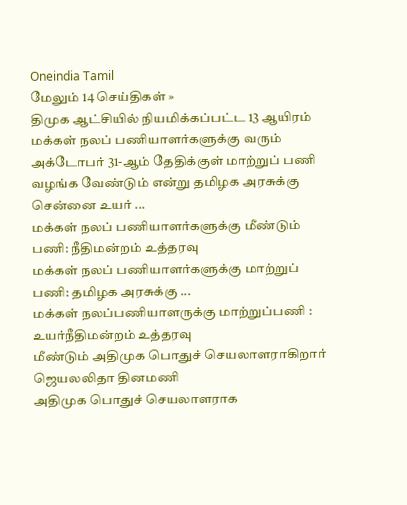Oneindia Tamil
மேலும் 14 செய்திகள் »
திமுக ஆட்சியில் நியமிக்கப்பட்ட 13 ஆயிரம் மக்கள் நலப் பணியாளர்களுக்கு வரும் அக்டோபர் 31-ஆம் தேதிக்குள் மாற்றுப் பணி வழங்க வேண்டும் என்று தமிழக அரசுக்கு சென்னை உயர் ...
மக்கள் நலப் பணியாளர்களுக்கு மீண்டும் பணி: நீதிமன்றம் உத்தரவு
மக்கள் நலப் பணியாளர்களுக்கு மாற்றுப் பணி: தமிழக அரசுக்கு ...
மக்கள் நலப்பணியாளருக்கு மாற்றுப்பணி : உயர்நீதிமன்றம் உத்தரவு
மீண்டும் அதிமுக பொதுச் செயலாளராகிறார் ஜெயலலிதா தினமணி
அதிமுக பொதுச் செயலாளராக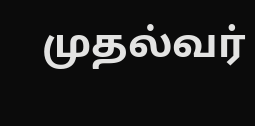முதல்வர்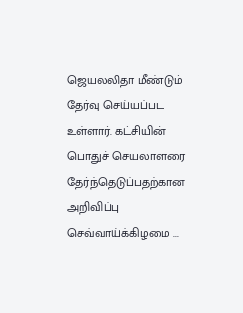ஜெயலலிதா மீண்டும் தேர்வு செய்யப்பட உள்ளார். கட்சியின் பொதுச் செயலாளரை தேர்ந்தெடுப்பதற்கான அறிவிப்பு செவ்வாய்க்கிழமை ...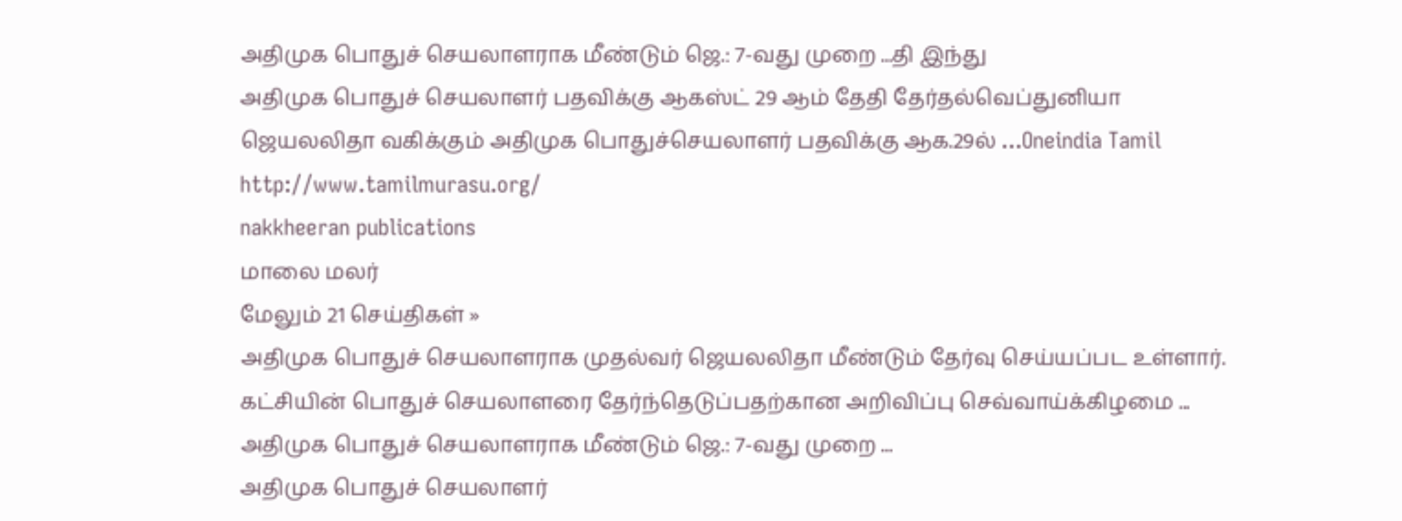அதிமுக பொதுச் செயலாளராக மீண்டும் ஜெ.: 7-வது முறை ...தி இந்து
அதிமுக பொதுச் செயலாளர் பதவிக்கு ஆகஸ்ட் 29 ஆம் தேதி தேர்தல்வெப்துனியா
ஜெயலலிதா வகிக்கும் அதிமுக பொதுச்செயலாளர் பதவிக்கு ஆக.29ல் ...Oneindia Tamil
http://www.tamilmurasu.org/
nakkheeran publications
மாலை மலர்
மேலும் 21 செய்திகள் »
அதிமுக பொதுச் செயலாளராக முதல்வர் ஜெயலலிதா மீண்டும் தேர்வு செய்யப்பட உள்ளார். கட்சியின் பொதுச் செயலாளரை தேர்ந்தெடுப்பதற்கான அறிவிப்பு செவ்வாய்க்கிழமை ...
அதிமுக பொதுச் செயலாளராக மீண்டும் ஜெ.: 7-வது முறை ...
அதிமுக பொதுச் செயலாளர்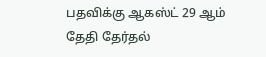பதவிக்கு ஆகஸ்ட் 29 ஆம் தேதி தேர்தல்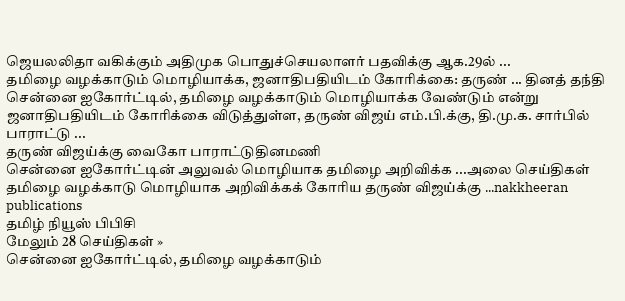ஜெயலலிதா வகிக்கும் அதிமுக பொதுச்செயலாளர் பதவிக்கு ஆக.29ல் ...
தமிழை வழக்காடும் மொழியாக்க, ஜனாதிபதியிடம் கோரிக்கை: தருண் ... தினத் தந்தி
சென்னை ஐகோர்ட்டில், தமிழை வழக்காடும் மொழியாக்க வேண்டும் என்று ஜனாதிபதியிடம் கோரிக்கை விடுத்துள்ள, தருண் விஜய் எம்.பி.க்கு, தி.மு.க. சார்பில் பாராட்டு ...
தருண் விஜய்க்கு வைகோ பாராட்டுதினமணி
சென்னை ஐகோர்ட்டின் அலுவல் மொழியாக தமிழை அறிவிக்க ...அலை செய்திகள்
தமிழை வழக்காடு மொழியாக அறிவிக்கக் கோரிய தருண் விஜய்க்கு ...nakkheeran publications
தமிழ் நியூஸ் பிபிசி
மேலும் 28 செய்திகள் »
சென்னை ஐகோர்ட்டில், தமிழை வழக்காடும்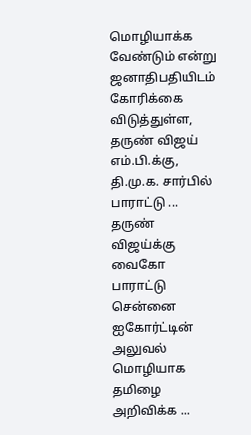மொழியாக்க வேண்டும் என்று ஜனாதிபதியிடம் கோரிக்கை விடுத்துள்ள, தருண் விஜய் எம்.பி.க்கு, தி.மு.க. சார்பில் பாராட்டு ...
தருண் விஜய்க்கு வைகோ பாராட்டு
சென்னை ஐகோர்ட்டின் அலுவல் மொழியாக தமிழை அறிவிக்க ...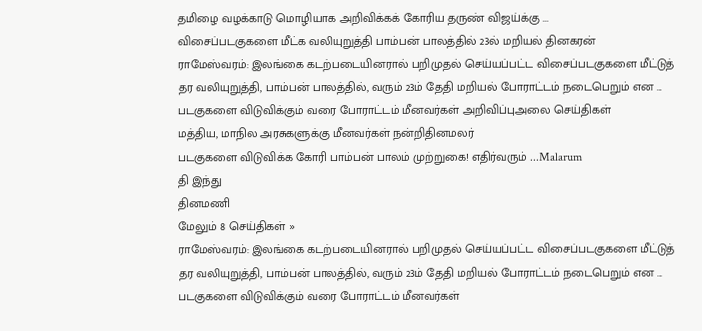தமிழை வழக்காடு மொழியாக அறிவிக்கக் கோரிய தருண் விஜய்க்கு ...
விசைப்படகுகளை மீட்க வலியுறுத்தி பாம்பன் பாலத்தில் 23ல் மறியல் தினகரன்
ராமேஸ்வரம்: இலங்கை கடற்படையினரால் பறிமுதல் செய்யப்பட்ட விசைப்படகுகளை மீட்டுத் தர வலியுறுத்தி, பாம்பன் பாலத்தில், வரும் 23ம் தேதி மறியல் போராட்டம் நடைபெறும் என ...
படகுகளை விடுவிக்கும் வரை போராட்டம் மீனவர்கள் அறிவிப்புஅலை செய்திகள்
மத்திய, மாநில அரசுகளுக்கு மீனவர்கள் நன்றிதினமலர்
படகுகளை விடுவிக்க கோரி பாம்பன் பாலம் முற்றுகை! எதிர்வரும் ...Malarum
தி இந்து
தினமணி
மேலும் 8 செய்திகள் »
ராமேஸ்வரம்: இலங்கை கடற்படையினரால் பறிமுதல் செய்யப்பட்ட விசைப்படகுகளை மீட்டுத் தர வலியுறுத்தி, பாம்பன் பாலத்தில், வரும் 23ம் தேதி மறியல் போராட்டம் நடைபெறும் என ...
படகுகளை விடுவிக்கும் வரை போராட்டம் மீனவர்கள்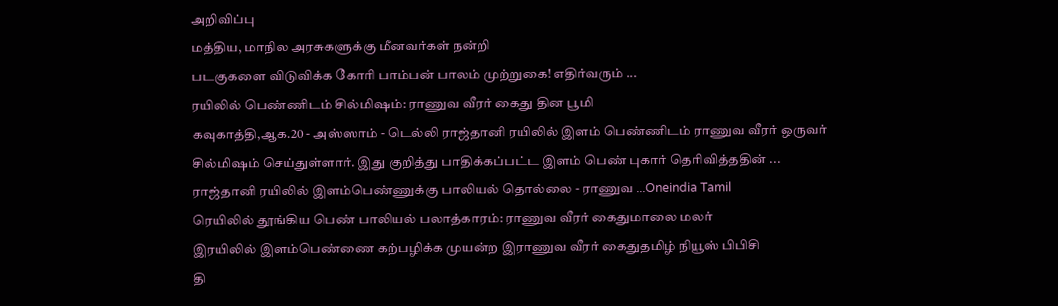அறிவிப்பு
மத்திய, மாநில அரசுகளுக்கு மீனவர்கள் நன்றி
படகுகளை விடுவிக்க கோரி பாம்பன் பாலம் முற்றுகை! எதிர்வரும் ...
ரயிலில் பெண்ணிடம் சில்மிஷம்: ராணுவ வீரர் கைது தின பூமி
கவுகாத்தி,ஆக.20 - அஸ்ஸாம் - டெல்லி ராஜ்தானி ரயிலில் இளம் பெண்ணிடம் ராணுவ வீரர் ஒருவர் சில்மிஷம் செய்துள்ளார். இது குறித்து பாதிக்கப்பட்ட இளம் பெண் புகார் தெரிவித்ததின் ...
ராஜ்தானி ரயிலில் இளம்பெண்ணுக்கு பாலியல் தொல்லை - ராணுவ ...Oneindia Tamil
ரெயிலில் தூங்கிய பெண் பாலியல் பலாத்காரம்: ராணுவ வீரர் கைதுமாலை மலர்
இரயிலில் இளம்பெண்ணை கற்பழிக்க முயன்ற இராணுவ வீரர் கைதுதமிழ் நியூஸ் பிபிசி
தி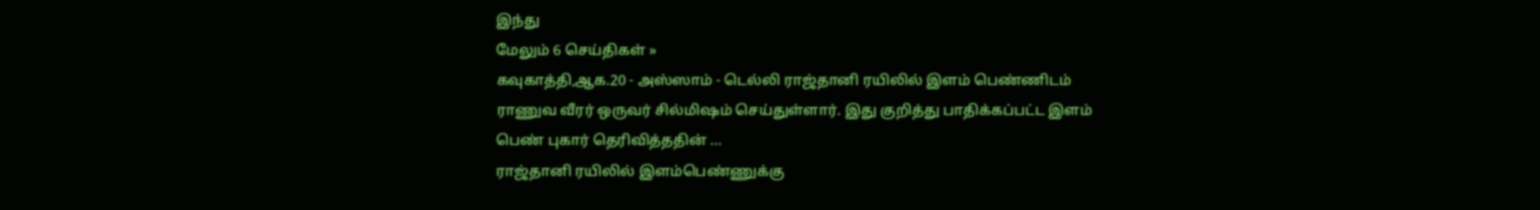இந்து
மேலும் 6 செய்திகள் »
கவுகாத்தி,ஆக.20 - அஸ்ஸாம் - டெல்லி ராஜ்தானி ரயிலில் இளம் பெண்ணிடம் ராணுவ வீரர் ஒருவர் சில்மிஷம் செய்துள்ளார். இது குறித்து பாதிக்கப்பட்ட இளம் பெண் புகார் தெரிவித்ததின் ...
ராஜ்தானி ரயிலில் இளம்பெண்ணுக்கு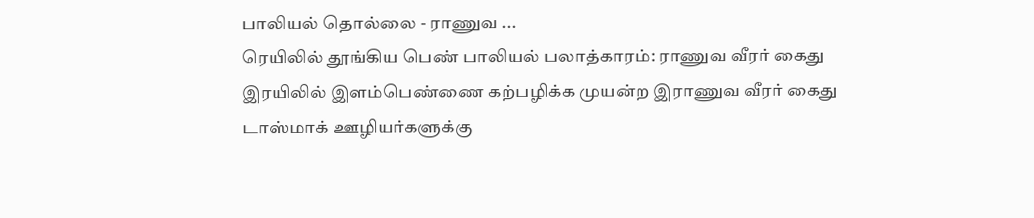பாலியல் தொல்லை - ராணுவ ...
ரெயிலில் தூங்கிய பெண் பாலியல் பலாத்காரம்: ராணுவ வீரர் கைது
இரயிலில் இளம்பெண்ணை கற்பழிக்க முயன்ற இராணுவ வீரர் கைது
டாஸ்மாக் ஊழியர்களுக்கு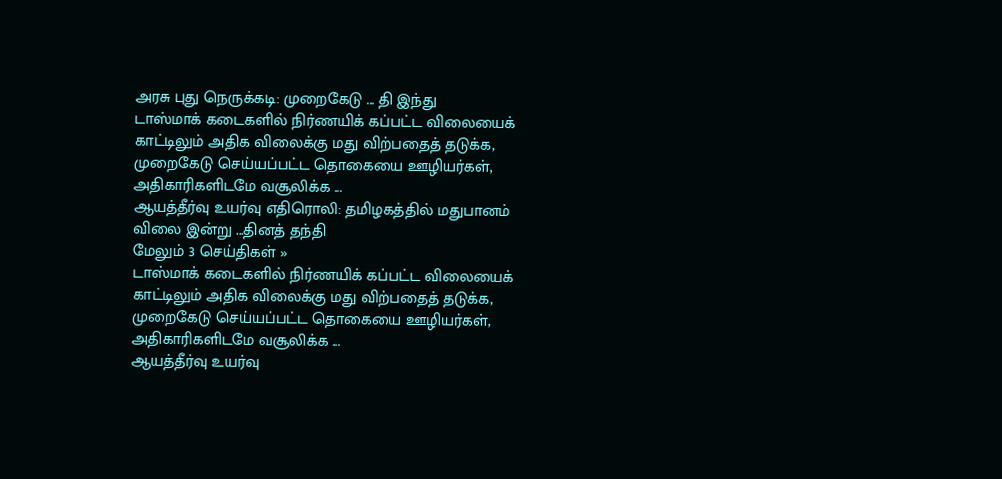அரசு புது நெருக்கடி: முறைகேடு ... தி இந்து
டாஸ்மாக் கடைகளில் நிர்ணயிக் கப்பட்ட விலையைக் காட்டிலும் அதிக விலைக்கு மது விற்பதைத் தடுக்க, முறைகேடு செய்யப்பட்ட தொகையை ஊழியர்கள், அதிகாரிகளிடமே வசூலிக்க ...
ஆயத்தீர்வு உயர்வு எதிரொலி: தமிழகத்தில் மதுபானம் விலை இன்று ...தினத் தந்தி
மேலும் 3 செய்திகள் »
டாஸ்மாக் கடைகளில் நிர்ணயிக் கப்பட்ட விலையைக் காட்டிலும் அதிக விலைக்கு மது விற்பதைத் தடுக்க, முறைகேடு செய்யப்பட்ட தொகையை ஊழியர்கள், அதிகாரிகளிடமே வசூலிக்க ...
ஆயத்தீர்வு உயர்வு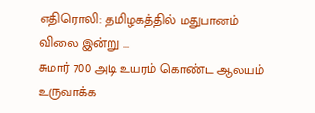எதிரொலி: தமிழகத்தில் மதுபானம் விலை இன்று ...
சுமார் 700 அடி உயரம் கொண்ட ஆலயம் உருவாக்க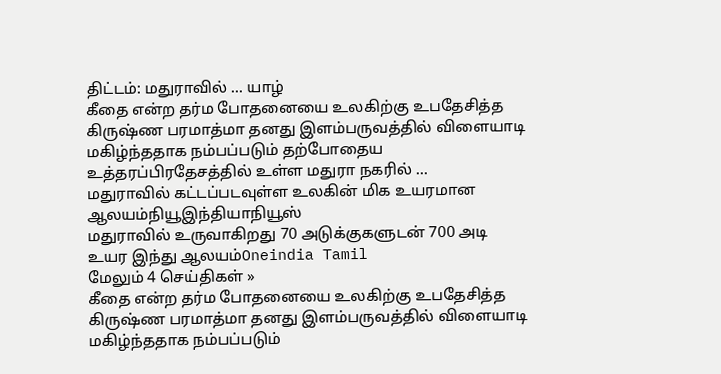திட்டம்: மதுராவில் ... யாழ்
கீதை என்ற தர்ம போதனையை உலகிற்கு உபதேசித்த கிருஷ்ண பரமாத்மா தனது இளம்பருவத்தில் விளையாடி மகிழ்ந்ததாக நம்பப்படும் தற்போதைய உத்தரப்பிரதேசத்தில் உள்ள மதுரா நகரில் ...
மதுராவில் கட்டப்படவுள்ள உலகின் மிக உயரமான ஆலயம்நியூஇந்தியாநியூஸ்
மதுராவில் உருவாகிறது 70 அடுக்குகளுடன் 700 அடி உயர இந்து ஆலயம்Oneindia Tamil
மேலும் 4 செய்திகள் »
கீதை என்ற தர்ம போதனையை உலகிற்கு உபதேசித்த கிருஷ்ண பரமாத்மா தனது இளம்பருவத்தில் விளையாடி மகிழ்ந்ததாக நம்பப்படும்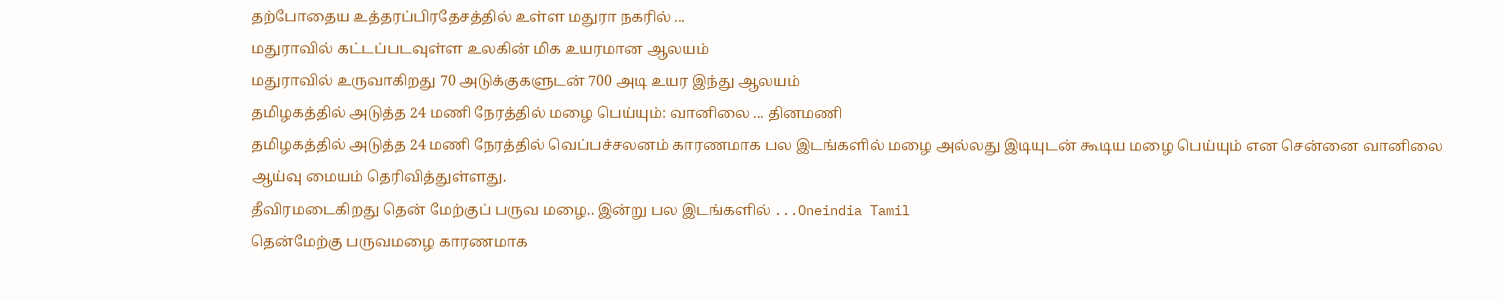தற்போதைய உத்தரப்பிரதேசத்தில் உள்ள மதுரா நகரில் ...
மதுராவில் கட்டப்படவுள்ள உலகின் மிக உயரமான ஆலயம்
மதுராவில் உருவாகிறது 70 அடுக்குகளுடன் 700 அடி உயர இந்து ஆலயம்
தமிழகத்தில் அடுத்த 24 மணி நேரத்தில் மழை பெய்யும்: வானிலை ... தினமணி
தமிழகத்தில் அடுத்த 24 மணி நேரத்தில் வெப்பச்சலனம் காரணமாக பல இடங்களில் மழை அல்லது இடியுடன் கூடிய மழை பெய்யும் என சென்னை வானிலை ஆய்வு மையம் தெரிவித்துள்ளது.
தீவிரமடைகிறது தென் மேற்குப் பருவ மழை.. இன்று பல இடங்களில் ...Oneindia Tamil
தென்மேற்கு பருவமழை காரணமாக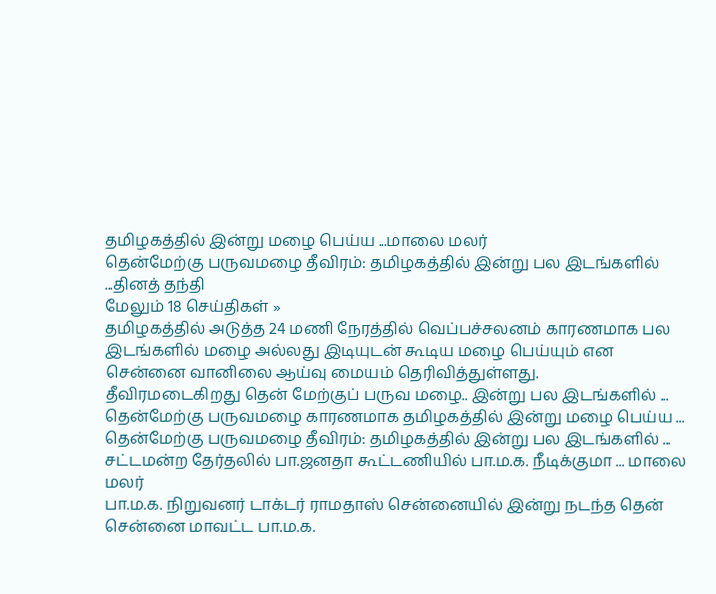தமிழகத்தில் இன்று மழை பெய்ய ...மாலை மலர்
தென்மேற்கு பருவமழை தீவிரம்: தமிழகத்தில் இன்று பல இடங்களில் ...தினத் தந்தி
மேலும் 18 செய்திகள் »
தமிழகத்தில் அடுத்த 24 மணி நேரத்தில் வெப்பச்சலனம் காரணமாக பல இடங்களில் மழை அல்லது இடியுடன் கூடிய மழை பெய்யும் என சென்னை வானிலை ஆய்வு மையம் தெரிவித்துள்ளது.
தீவிரமடைகிறது தென் மேற்குப் பருவ மழை.. இன்று பல இடங்களில் ...
தென்மேற்கு பருவமழை காரணமாக தமிழகத்தில் இன்று மழை பெய்ய ...
தென்மேற்கு பருவமழை தீவிரம்: தமிழகத்தில் இன்று பல இடங்களில் ...
சட்டமன்ற தேர்தலில் பா.ஜனதா கூட்டணியில் பா.ம.க. நீடிக்குமா ... மாலை மலர்
பா.ம.க. நிறுவனர் டாக்டர் ராமதாஸ் சென்னையில் இன்று நடந்த தென் சென்னை மாவட்ட பா.ம.க.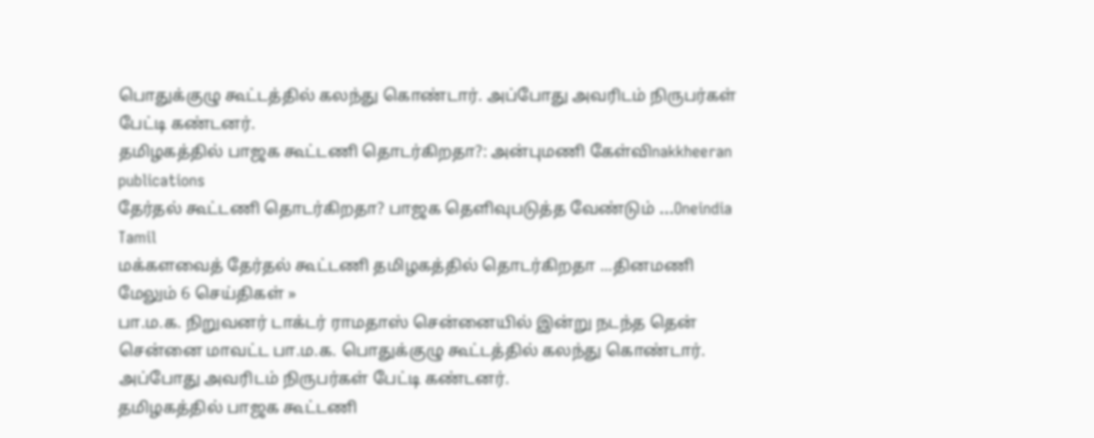பொதுக்குழு கூட்டத்தில் கலந்து கொண்டார். அப்போது அவரிடம் நிருபர்கள் பேட்டி கண்டனர்.
தமிழகத்தில் பாஜக கூட்டணி தொடர்கிறதா?: அன்புமணி கேள்விnakkheeran publications
தேர்தல் கூட்டணி தொடர்கிறதா? பாஜக தெளிவுபடுத்த வேண்டும் ...Oneindia Tamil
மக்களவைத் தேர்தல் கூட்டணி தமிழகத்தில் தொடர்கிறதா ...தினமணி
மேலும் 6 செய்திகள் »
பா.ம.க. நிறுவனர் டாக்டர் ராமதாஸ் சென்னையில் இன்று நடந்த தென் சென்னை மாவட்ட பா.ம.க. பொதுக்குழு கூட்டத்தில் கலந்து கொண்டார். அப்போது அவரிடம் நிருபர்கள் பேட்டி கண்டனர்.
தமிழகத்தில் பாஜக கூட்டணி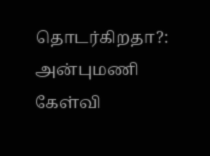தொடர்கிறதா?: அன்புமணி கேள்வி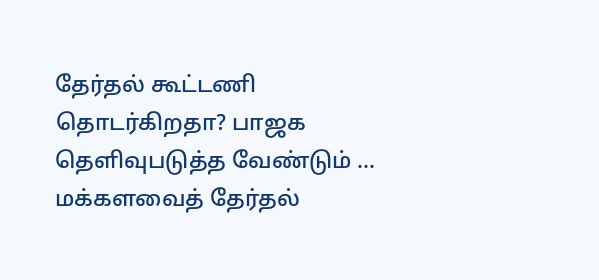தேர்தல் கூட்டணி தொடர்கிறதா? பாஜக தெளிவுபடுத்த வேண்டும் ...
மக்களவைத் தேர்தல்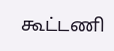கூட்டணி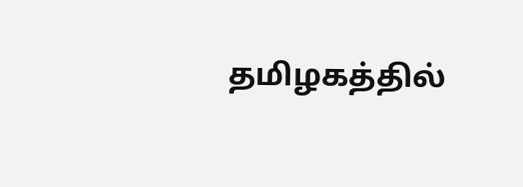தமிழகத்தில்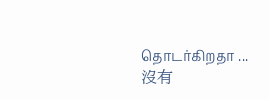தொடர்கிறதா ...
沒有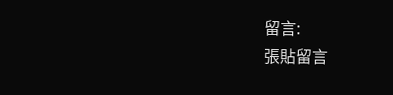留言:
張貼留言